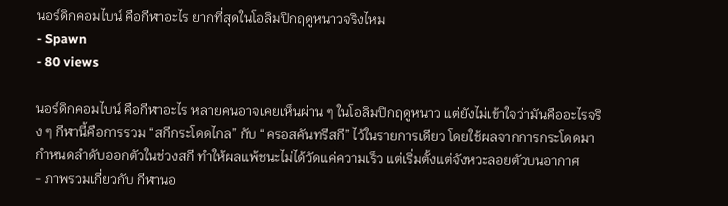นอร์ดิกคอมไบน์ คือกีฬาอะไร ยากที่สุดในโอลิมปิกฤดูหนาวจริงไหม
- Spawn
- 80 views

นอร์ดิกคอมไบน์ คือกีฬาอะไร หลายคนอาจเคยเห็นผ่าน ๆ ในโอลิมปิกฤดูหนาว แต่ยังไม่เข้าใจว่ามันคืออะไรจริง ๆ กีฬานี้คือการรวม “สกีกระโดดไกล” กับ “ครอสคันทรีสกี” ไว้ในรายการเดียว โดยใช้ผลจากการกระโดดมากำหนดลำดับออกตัวในช่วงสกี ทำให้ผลแพ้ชนะไม่ได้วัดแค่ความเร็ว แต่เริ่มตั้งแต่จังหวะลอยตัวบนอากาศ
- ภาพรวมเกี่ยวกับ กีฬานอ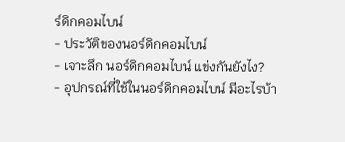ร์ดิกคอมไบน์
- ประวัติของนอร์ดิกคอมไบน์
- เจาะลึก นอร์ดิกคอมไบน์ แข่งกันยังไง?
- อุปกรณ์ที่ใช้ในนอร์ดิกคอมไบน์ มีอะไรบ้า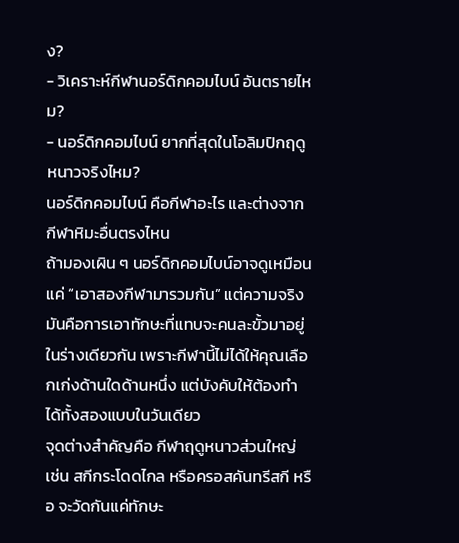ง?
- วิเคราะห์กีฬานอร์ดิกคอมไบน์ อันตรายไหม?
- นอร์ดิกคอมไบน์ ยากที่สุดในโอลิมปิกฤดูหนาวจริงไหม?
นอร์ดิกคอมไบน์ คือกีฬาอะไร และต่างจากกีฬาหิมะอื่นตรงไหน
ถ้ามองเผิน ๆ นอร์ดิกคอมไบน์อาจดูเหมือนแค่ “เอาสองกีฬามารวมกัน” แต่ความจริงมันคือการเอาทักษะที่แทบจะคนละขั้วมาอยู่ในร่างเดียวกัน เพราะกีฬานี้ไม่ได้ให้คุณเลือกเก่งด้านใดด้านหนึ่ง แต่บังคับให้ต้องทำได้ทั้งสองแบบในวันเดียว
จุดต่างสำคัญคือ กีฬาฤดูหนาวส่วนใหญ่ เช่น สกีกระโดดไกล หรือครอสคันทรีสกี หรือ จะวัดกันแค่ทักษะ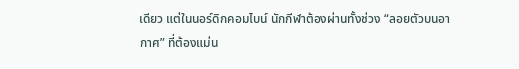เดียว แต่ในนอร์ดิกคอมไบน์ นักกีฬาต้องผ่านทั้งช่วง “ลอยตัวบนอากาศ” ที่ต้องแม่น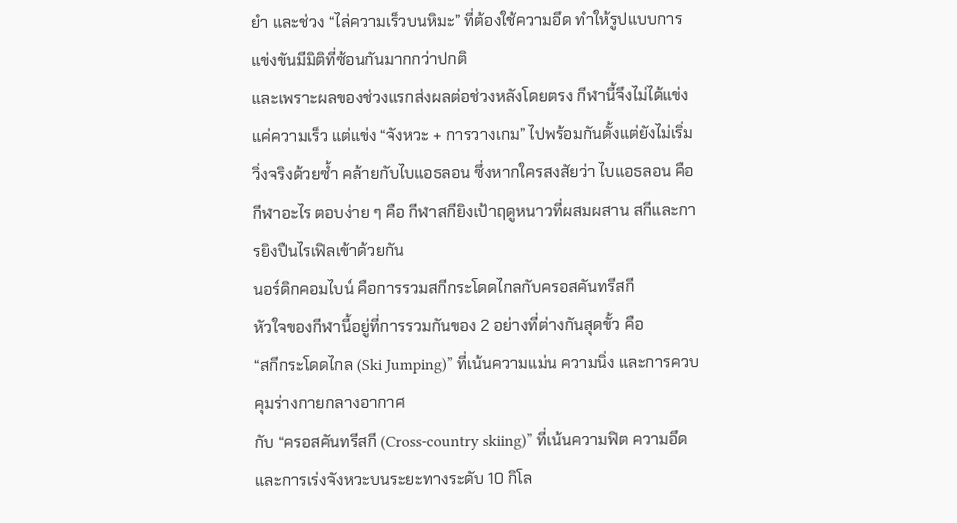ยำ และช่วง “ไล่ความเร็วบนหิมะ” ที่ต้องใช้ความอึด ทำให้รูปแบบการแข่งขันมีมิติที่ซ้อนกันมากกว่าปกติ
และเพราะผลของช่วงแรกส่งผลต่อช่วงหลังโดยตรง กีฬานี้จึงไม่ได้แข่งแค่ความเร็ว แต่แข่ง “จังหวะ + การวางเกม” ไปพร้อมกันตั้งแต่ยังไม่เริ่มวิ่งจริงด้วยซ้ำ คล้ายกับไบแอธลอน ซึ่งหากใครสงสัยว่า ไบแอธลอน คือกีฬาอะไร ตอบง่าย ๆ คือ กีฬาสกียิงเป้าฤดูหนาวที่ผสมผสาน สกีและการยิงปืนไรเฟิลเข้าด้วยกัน
นอร์ดิกคอมไบน์ คือการรวมสกีกระโดดไกลกับครอสคันทรีสกี
หัวใจของกีฬานี้อยู่ที่การรวมกันของ 2 อย่างที่ต่างกันสุดขั้ว คือ
“สกีกระโดดไกล (Ski Jumping)” ที่เน้นความแม่น ความนิ่ง และการควบคุมร่างกายกลางอากาศ
กับ “ครอสคันทรีสกี (Cross-country skiing)” ที่เน้นความฟิต ความอึด และการเร่งจังหวะบนระยะทางระดับ 10 กิโล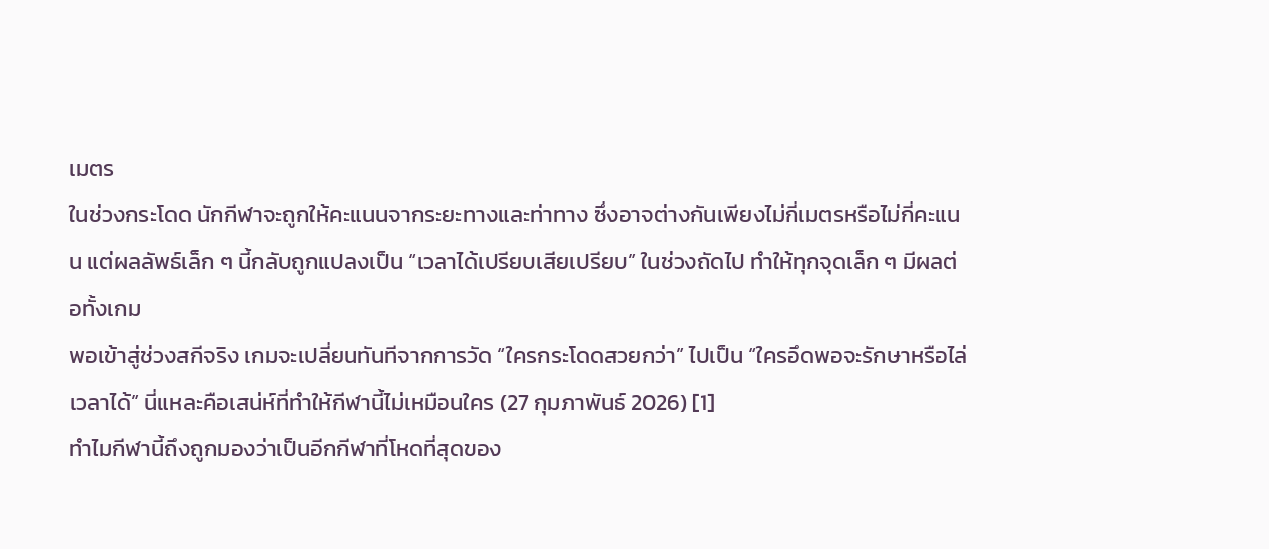เมตร
ในช่วงกระโดด นักกีฬาจะถูกให้คะแนนจากระยะทางและท่าทาง ซึ่งอาจต่างกันเพียงไม่กี่เมตรหรือไม่กี่คะแนน แต่ผลลัพธ์เล็ก ๆ นี้กลับถูกแปลงเป็น “เวลาได้เปรียบเสียเปรียบ” ในช่วงถัดไป ทำให้ทุกจุดเล็ก ๆ มีผลต่อทั้งเกม
พอเข้าสู่ช่วงสกีจริง เกมจะเปลี่ยนทันทีจากการวัด “ใครกระโดดสวยกว่า” ไปเป็น “ใครอึดพอจะรักษาหรือไล่เวลาได้” นี่แหละคือเสน่ห์ที่ทำให้กีฬานี้ไม่เหมือนใคร (27 กุมภาพันธ์ 2026) [1]
ทำไมกีฬานี้ถึงถูกมองว่าเป็นอีกกีฬาที่โหดที่สุดของ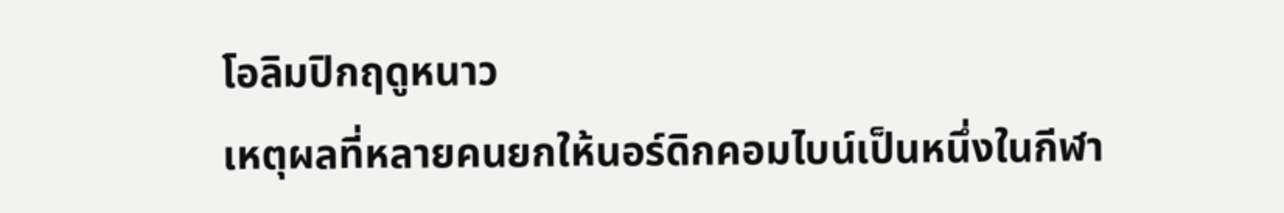โอลิมปิกฤดูหนาว
เหตุผลที่หลายคนยกให้นอร์ดิกคอมไบน์เป็นหนึ่งในกีฬา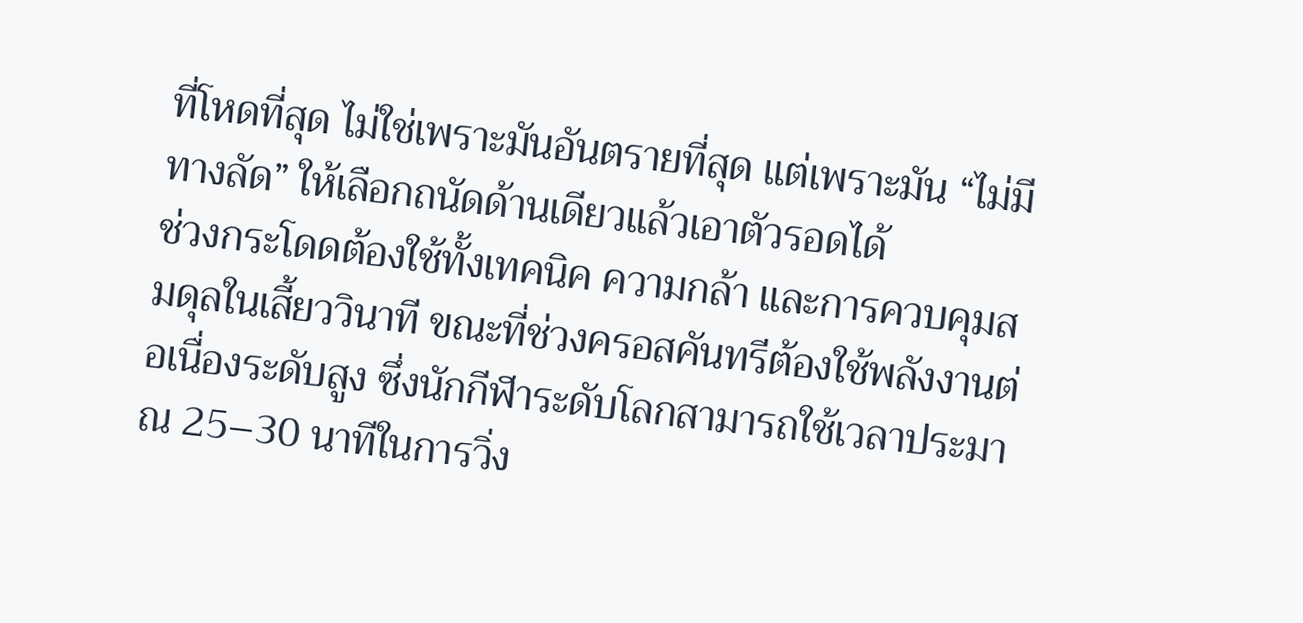ที่โหดที่สุด ไม่ใช่เพราะมันอันตรายที่สุด แต่เพราะมัน “ไม่มีทางลัด” ให้เลือกถนัดด้านเดียวแล้วเอาตัวรอดได้
ช่วงกระโดดต้องใช้ทั้งเทคนิค ความกล้า และการควบคุมสมดุลในเสี้ยววินาที ขณะที่ช่วงครอสคันทรีต้องใช้พลังงานต่อเนื่องระดับสูง ซึ่งนักกีฬาระดับโลกสามารถใช้เวลาประมาณ 25–30 นาทีในการวิ่ง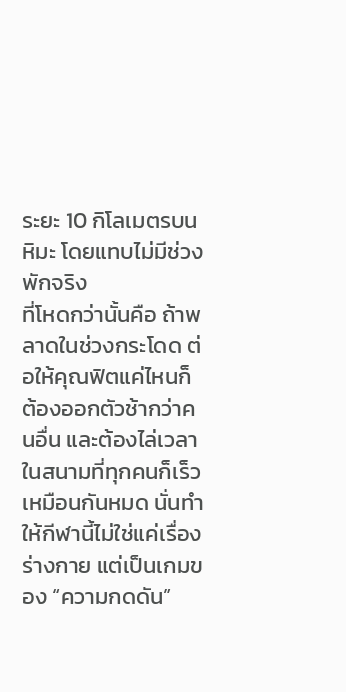ระยะ 10 กิโลเมตรบนหิมะ โดยแทบไม่มีช่วงพักจริง
ที่โหดกว่านั้นคือ ถ้าพลาดในช่วงกระโดด ต่อให้คุณฟิตแค่ไหนก็ต้องออกตัวช้ากว่าคนอื่น และต้องไล่เวลาในสนามที่ทุกคนก็เร็วเหมือนกันหมด นั่นทำให้กีฬานี้ไม่ใช่แค่เรื่องร่างกาย แต่เป็นเกมของ “ความกดดัน”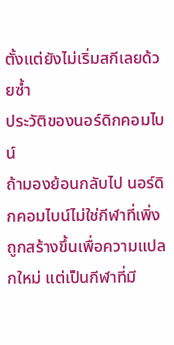ตั้งแต่ยังไม่เริ่มสกีเลยด้วยซ้ำ
ประวัติของนอร์ดิกคอมไบน์
ถ้ามองย้อนกลับไป นอร์ดิกคอมไบน์ไม่ใช่กีฬาที่เพิ่งถูกสร้างขึ้นเพื่อความแปลกใหม่ แต่เป็นกีฬาที่มี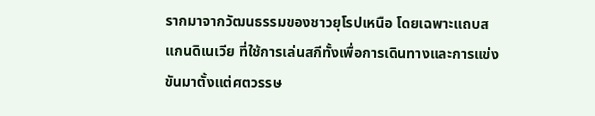รากมาจากวัฒนธรรมของชาวยุโรปเหนือ โดยเฉพาะแถบสแกนดิเนเวีย ที่ใช้การเล่นสกีทั้งเพื่อการเดินทางและการแข่งขันมาตั้งแต่ศตวรรษ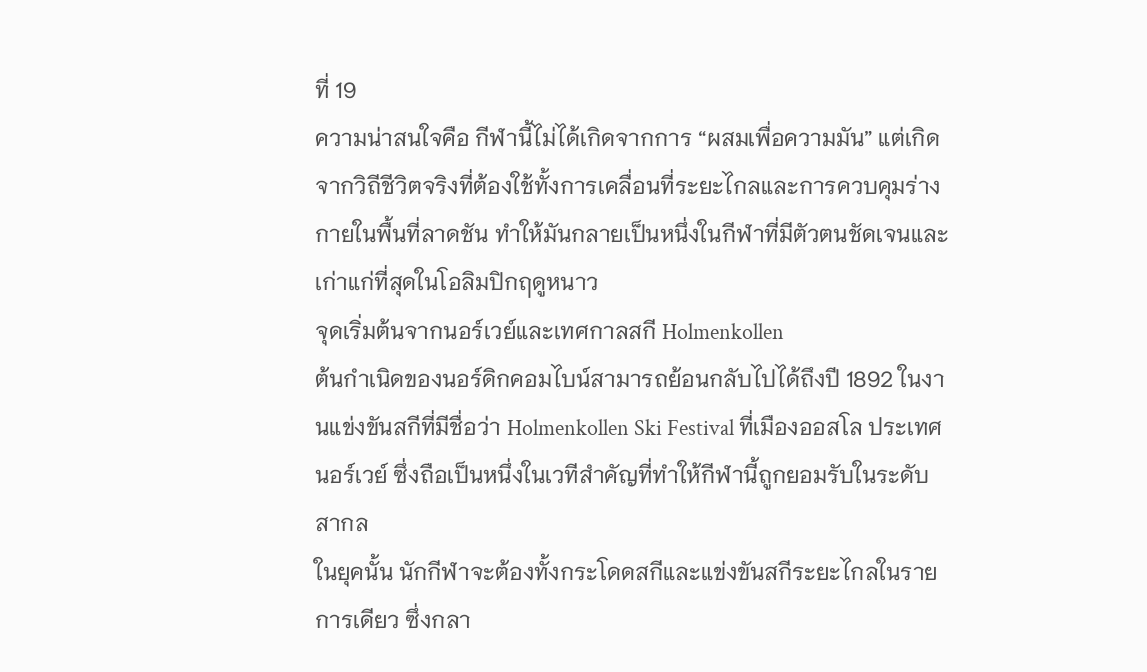ที่ 19
ความน่าสนใจคือ กีฬานี้ไม่ได้เกิดจากการ “ผสมเพื่อความมัน” แต่เกิดจากวิถีชีวิตจริงที่ต้องใช้ทั้งการเคลื่อนที่ระยะไกลและการควบคุมร่างกายในพื้นที่ลาดชัน ทำให้มันกลายเป็นหนึ่งในกีฬาที่มีตัวตนชัดเจนและเก่าแก่ที่สุดในโอลิมปิกฤดูหนาว
จุดเริ่มต้นจากนอร์เวย์และเทศกาลสกี Holmenkollen
ต้นกำเนิดของนอร์ดิกคอมไบน์สามารถย้อนกลับไปได้ถึงปี 1892 ในงานแข่งขันสกีที่มีชื่อว่า Holmenkollen Ski Festival ที่เมืองออสโล ประเทศนอร์เวย์ ซึ่งถือเป็นหนึ่งในเวทีสำคัญที่ทำให้กีฬานี้ถูกยอมรับในระดับสากล
ในยุคนั้น นักกีฬาจะต้องทั้งกระโดดสกีและแข่งขันสกีระยะไกลในรายการเดียว ซึ่งกลา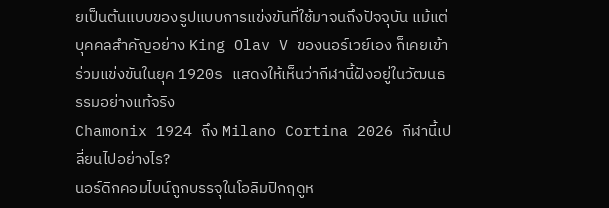ยเป็นต้นแบบของรูปแบบการแข่งขันที่ใช้มาจนถึงปัจจุบัน แม้แต่บุคคลสำคัญอย่าง King Olav V ของนอร์เวย์เอง ก็เคยเข้าร่วมแข่งขันในยุค 1920s แสดงให้เห็นว่ากีฬานี้ฝังอยู่ในวัฒนธรรมอย่างแท้จริง
Chamonix 1924 ถึง Milano Cortina 2026 กีฬานี้เปลี่ยนไปอย่างไร?
นอร์ดิกคอมไบน์ถูกบรรจุในโอลิมปิกฤดูห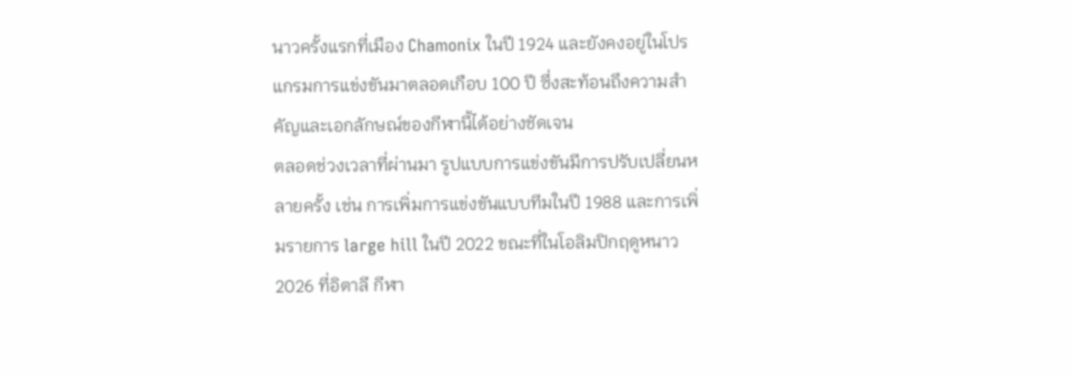นาวครั้งแรกที่เมือง Chamonix ในปี 1924 และยังคงอยู่ในโปรแกรมการแข่งขันมาตลอดเกือบ 100 ปี ซึ่งสะท้อนถึงความสำคัญและเอกลักษณ์ของกีฬานี้ได้อย่างชัดเจน
ตลอดช่วงเวลาที่ผ่านมา รูปแบบการแข่งขันมีการปรับเปลี่ยนหลายครั้ง เช่น การเพิ่มการแข่งขันแบบทีมในปี 1988 และการเพิ่มรายการ large hill ในปี 2022 ขณะที่ในโอลิมปิกฤดูหนาว 2026 ที่อิตาลี กีฬา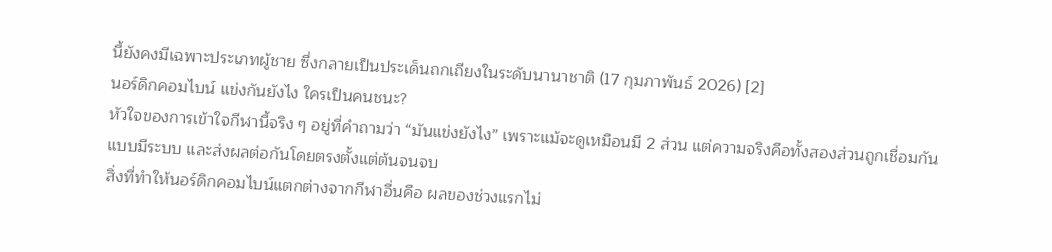นี้ยังคงมีเฉพาะประเภทผู้ชาย ซึ่งกลายเป็นประเด็นถกเถียงในระดับนานาชาติ (17 กุมภาพันธ์ 2026) [2]
นอร์ดิกคอมไบน์ แข่งกันยังไง ใครเป็นคนชนะ?
หัวใจของการเข้าใจกีฬานี้จริง ๆ อยู่ที่คำถามว่า “มันแข่งยังไง” เพราะแม้จะดูเหมือนมี 2 ส่วน แต่ความจริงคือทั้งสองส่วนถูกเชื่อมกันแบบมีระบบ และส่งผลต่อกันโดยตรงตั้งแต่ต้นจนจบ
สิ่งที่ทำให้นอร์ดิกคอมไบน์แตกต่างจากกีฬาอื่นคือ ผลของช่วงแรกไม่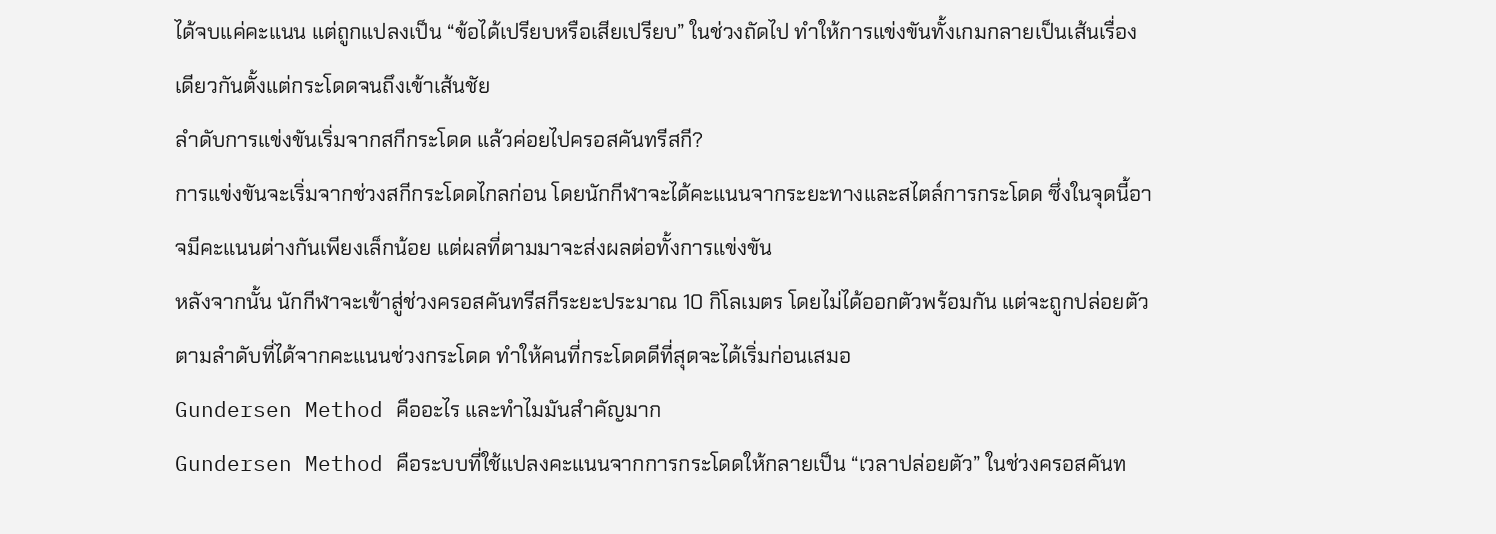ได้จบแค่คะแนน แต่ถูกแปลงเป็น “ข้อได้เปรียบหรือเสียเปรียบ” ในช่วงถัดไป ทำให้การแข่งขันทั้งเกมกลายเป็นเส้นเรื่องเดียวกันตั้งแต่กระโดดจนถึงเข้าเส้นชัย
ลำดับการแข่งขันเริ่มจากสกีกระโดด แล้วค่อยไปครอสคันทรีสกี?
การแข่งขันจะเริ่มจากช่วงสกีกระโดดไกลก่อน โดยนักกีฬาจะได้คะแนนจากระยะทางและสไตล์การกระโดด ซึ่งในจุดนี้อาจมีคะแนนต่างกันเพียงเล็กน้อย แต่ผลที่ตามมาจะส่งผลต่อทั้งการแข่งขัน
หลังจากนั้น นักกีฬาจะเข้าสู่ช่วงครอสคันทรีสกีระยะประมาณ 10 กิโลเมตร โดยไม่ได้ออกตัวพร้อมกัน แต่จะถูกปล่อยตัวตามลำดับที่ได้จากคะแนนช่วงกระโดด ทำให้คนที่กระโดดดีที่สุดจะได้เริ่มก่อนเสมอ
Gundersen Method คืออะไร และทำไมมันสำคัญมาก
Gundersen Method คือระบบที่ใช้แปลงคะแนนจากการกระโดดให้กลายเป็น “เวลาปล่อยตัว” ในช่วงครอสคันท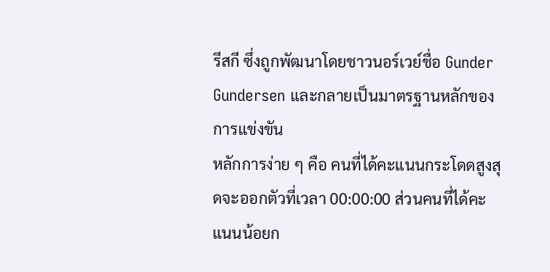รีสกี ซึ่งถูกพัฒนาโดยชาวนอร์เวย์ชื่อ Gunder Gundersen และกลายเป็นมาตรฐานหลักของการแข่งขัน
หลักการง่าย ๆ คือ คนที่ได้คะแนนกระโดดสูงสุดจะออกตัวที่เวลา 00:00:00 ส่วนคนที่ได้คะแนนน้อยก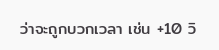ว่าจะถูกบวกเวลา เช่น +10 วิ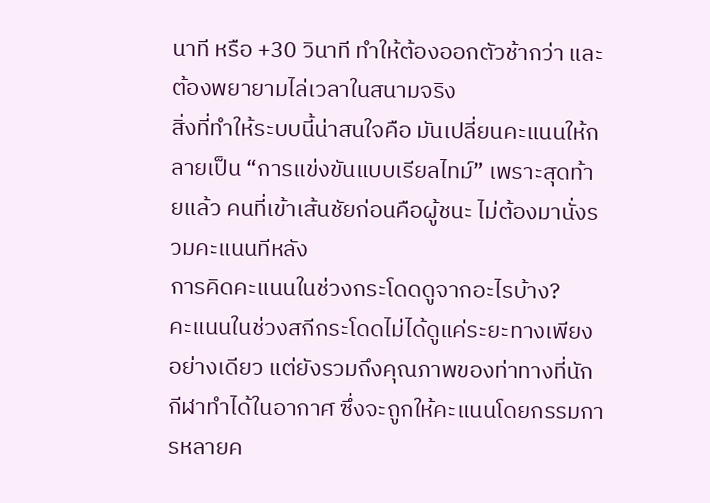นาที หรือ +30 วินาที ทำให้ต้องออกตัวช้ากว่า และต้องพยายามไล่เวลาในสนามจริง
สิ่งที่ทำให้ระบบนี้น่าสนใจคือ มันเปลี่ยนคะแนนให้กลายเป็น “การแข่งขันแบบเรียลไทม์” เพราะสุดท้ายแล้ว คนที่เข้าเส้นชัยก่อนคือผู้ชนะ ไม่ต้องมานั่งรวมคะแนนทีหลัง
การคิดคะแนนในช่วงกระโดดดูจากอะไรบ้าง?
คะแนนในช่วงสกีกระโดดไม่ได้ดูแค่ระยะทางเพียงอย่างเดียว แต่ยังรวมถึงคุณภาพของท่าทางที่นักกีฬาทำได้ในอากาศ ซึ่งจะถูกให้คะแนนโดยกรรมการหลายค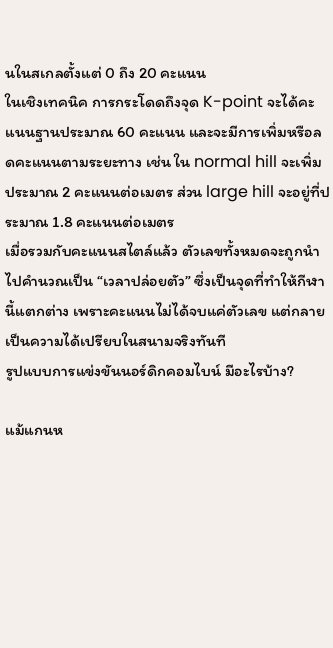นในสเกลตั้งแต่ 0 ถึง 20 คะแนน
ในเชิงเทคนิค การกระโดดถึงจุด K-point จะได้คะแนนฐานประมาณ 60 คะแนน และจะมีการเพิ่มหรือลดคะแนนตามระยะทาง เช่น ใน normal hill จะเพิ่มประมาณ 2 คะแนนต่อเมตร ส่วน large hill จะอยู่ที่ประมาณ 1.8 คะแนนต่อเมตร
เมื่อรวมกับคะแนนสไตล์แล้ว ตัวเลขทั้งหมดจะถูกนำไปคำนวณเป็น “เวลาปล่อยตัว” ซึ่งเป็นจุดที่ทำให้กีฬานี้แตกต่าง เพราะคะแนนไม่ได้จบแค่ตัวเลข แต่กลายเป็นความได้เปรียบในสนามจริงทันที
รูปแบบการแข่งขันนอร์ดิกคอมไบน์ มีอะไรบ้าง?

แม้แกนห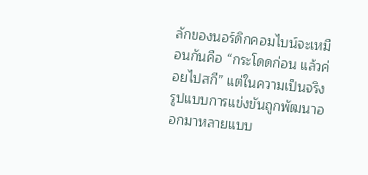ลักของนอร์ดิกคอมไบน์จะเหมือนกันคือ “กระโดดก่อน แล้วค่อยไปสกี” แต่ในความเป็นจริง รูปแบบการแข่งขันถูกพัฒนาออกมาหลายแบบ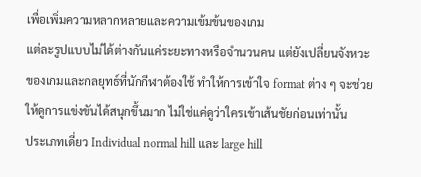เพื่อเพิ่มความหลากหลายและความเข้มข้นของเกม
แต่ละรูปแบบไม่ได้ต่างกันแค่ระยะทางหรือจำนวนคน แต่ยังเปลี่ยนจังหวะของเกมและกลยุทธ์ที่นักกีฬาต้องใช้ ทำให้การเข้าใจ format ต่าง ๆ จะช่วยให้ดูการแข่งขันได้สนุกขึ้นมาก ไม่ใช่แค่ดูว่าใครเข้าเส้นชัยก่อนเท่านั้น
ประเภทเดี่ยว Individual normal hill และ large hill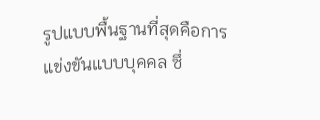รูปแบบพื้นฐานที่สุดคือการแข่งขันแบบบุคคล ซึ่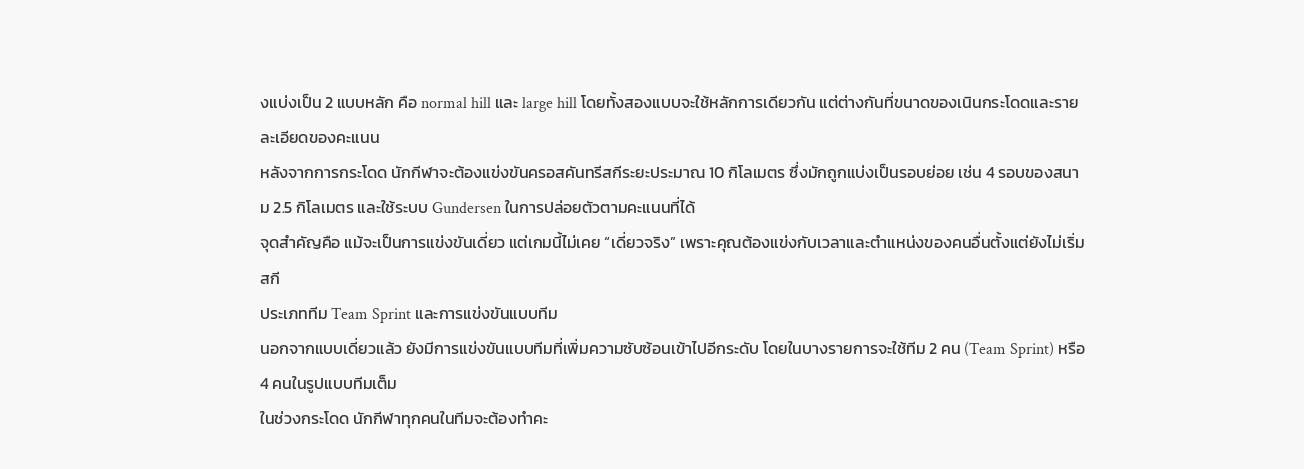งแบ่งเป็น 2 แบบหลัก คือ normal hill และ large hill โดยทั้งสองแบบจะใช้หลักการเดียวกัน แต่ต่างกันที่ขนาดของเนินกระโดดและรายละเอียดของคะแนน
หลังจากการกระโดด นักกีฬาจะต้องแข่งขันครอสคันทรีสกีระยะประมาณ 10 กิโลเมตร ซึ่งมักถูกแบ่งเป็นรอบย่อย เช่น 4 รอบของสนาม 2.5 กิโลเมตร และใช้ระบบ Gundersen ในการปล่อยตัวตามคะแนนที่ได้
จุดสำคัญคือ แม้จะเป็นการแข่งขันเดี่ยว แต่เกมนี้ไม่เคย “เดี่ยวจริง” เพราะคุณต้องแข่งกับเวลาและตำแหน่งของคนอื่นตั้งแต่ยังไม่เริ่มสกี
ประเภททีม Team Sprint และการแข่งขันแบบทีม
นอกจากแบบเดี่ยวแล้ว ยังมีการแข่งขันแบบทีมที่เพิ่มความซับซ้อนเข้าไปอีกระดับ โดยในบางรายการจะใช้ทีม 2 คน (Team Sprint) หรือ 4 คนในรูปแบบทีมเต็ม
ในช่วงกระโดด นักกีฬาทุกคนในทีมจะต้องทำคะ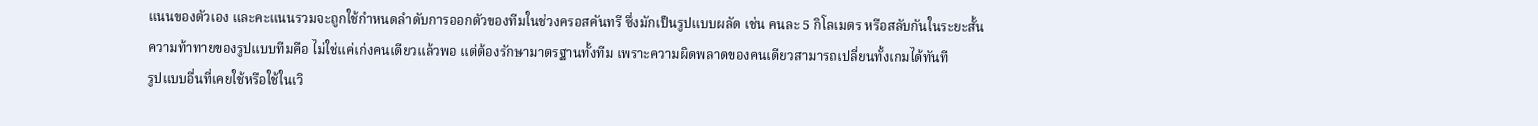แนนของตัวเอง และคะแนนรวมจะถูกใช้กำหนดลำดับการออกตัวของทีมในช่วงครอสคันทรี ซึ่งมักเป็นรูปแบบผลัด เช่น คนละ 5 กิโลเมตร หรือสลับกันในระยะสั้น
ความท้าทายของรูปแบบทีมคือ ไม่ใช่แค่เก่งคนเดียวแล้วพอ แต่ต้องรักษามาตรฐานทั้งทีม เพราะความผิดพลาดของคนเดียวสามารถเปลี่ยนทั้งเกมได้ทันที
รูปแบบอื่นที่เคยใช้หรือใช้ในเวิ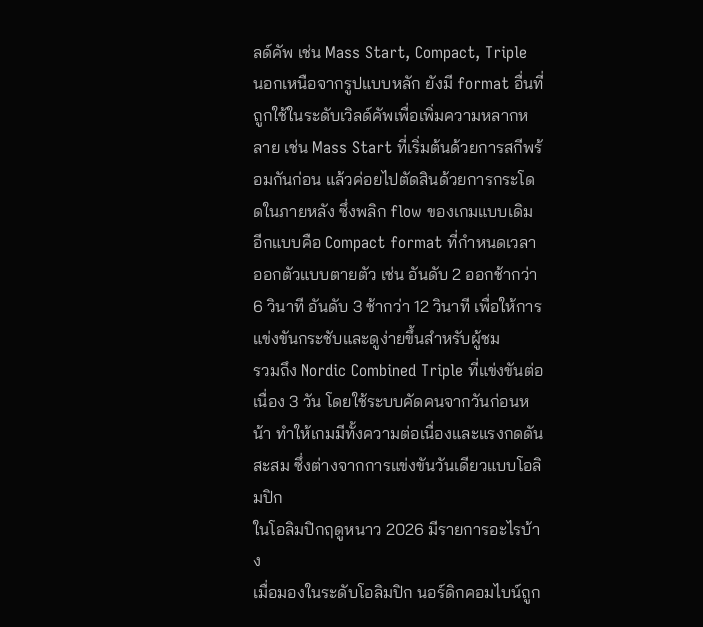ลด์คัพ เช่น Mass Start, Compact, Triple
นอกเหนือจากรูปแบบหลัก ยังมี format อื่นที่ถูกใช้ในระดับเวิลด์คัพเพื่อเพิ่มความหลากหลาย เช่น Mass Start ที่เริ่มต้นด้วยการสกีพร้อมกันก่อน แล้วค่อยไปตัดสินด้วยการกระโดดในภายหลัง ซึ่งพลิก flow ของเกมแบบเดิม
อีกแบบคือ Compact format ที่กำหนดเวลาออกตัวแบบตายตัว เช่น อันดับ 2 ออกช้ากว่า 6 วินาที อันดับ 3 ช้ากว่า 12 วินาที เพื่อให้การแข่งขันกระชับและดูง่ายขึ้นสำหรับผู้ชม
รวมถึง Nordic Combined Triple ที่แข่งขันต่อเนื่อง 3 วัน โดยใช้ระบบคัดคนจากวันก่อนหน้า ทำให้เกมมีทั้งความต่อเนื่องและแรงกดดันสะสม ซึ่งต่างจากการแข่งขันวันเดียวแบบโอลิมปิก
ในโอลิมปิกฤดูหนาว 2026 มีรายการอะไรบ้าง
เมื่อมองในระดับโอลิมปิก นอร์ดิกคอมไบน์ถูก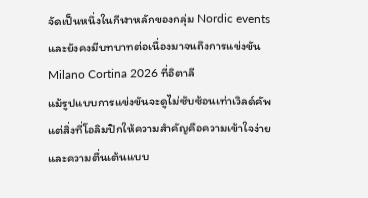จัดเป็นหนึ่งในกีฬาหลักของกลุ่ม Nordic events และยังคงมีบทบาทต่อเนื่องมาจนถึงการแข่งขัน Milano Cortina 2026 ที่อิตาลี
แม้รูปแบบการแข่งขันจะดูไม่ซับซ้อนเท่าเวิลด์คัพ แต่สิ่งที่โอลิมปิกให้ความสำคัญคือความเข้าใจง่ายและความตื่นเต้นแบบ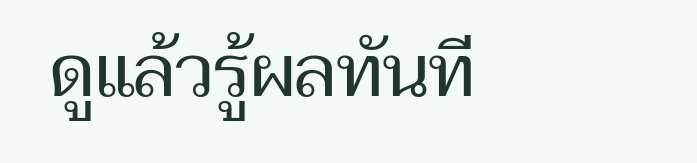ดูแล้วรู้ผลทันที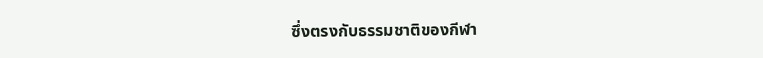ซึ่งตรงกับธรรมชาติของกีฬา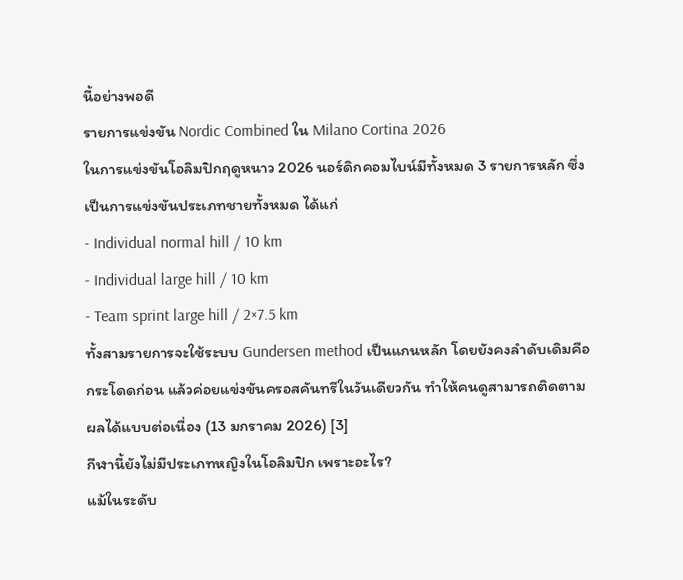นี้อย่างพอดี
รายการแข่งขัน Nordic Combined ใน Milano Cortina 2026
ในการแข่งขันโอลิมปิกฤดูหนาว 2026 นอร์ดิกคอมไบน์มีทั้งหมด 3 รายการหลัก ซึ่งเป็นการแข่งขันประเภทชายทั้งหมด ได้แก่
- Individual normal hill / 10 km
- Individual large hill / 10 km
- Team sprint large hill / 2×7.5 km
ทั้งสามรายการจะใช้ระบบ Gundersen method เป็นแกนหลัก โดยยังคงลำดับเดิมคือกระโดดก่อน แล้วค่อยแข่งขันครอสคันทรีในวันเดียวกัน ทำให้คนดูสามารถติดตามผลได้แบบต่อเนื่อง (13 มกราคม 2026) [3]
กีฬานี้ยังไม่มีประเภทหญิงในโอลิมปิก เพราะอะไร?
แม้ในระดับ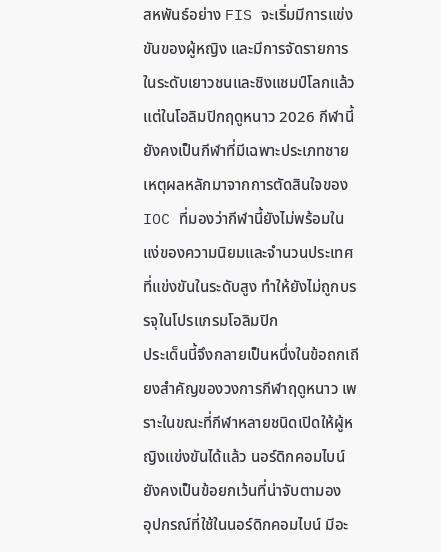สหพันธ์อย่าง FIS จะเริ่มมีการแข่งขันของผู้หญิง และมีการจัดรายการในระดับเยาวชนและชิงแชมป์โลกแล้ว แต่ในโอลิมปิกฤดูหนาว 2026 กีฬานี้ยังคงเป็นกีฬาที่มีเฉพาะประเภทชาย
เหตุผลหลักมาจากการตัดสินใจของ IOC ที่มองว่ากีฬานี้ยังไม่พร้อมในแง่ของความนิยมและจำนวนประเทศที่แข่งขันในระดับสูง ทำให้ยังไม่ถูกบรรจุในโปรแกรมโอลิมปิก
ประเด็นนี้จึงกลายเป็นหนึ่งในข้อถกเถียงสำคัญของวงการกีฬาฤดูหนาว เพราะในขณะที่กีฬาหลายชนิดเปิดให้ผู้หญิงแข่งขันได้แล้ว นอร์ดิกคอมไบน์ยังคงเป็นข้อยกเว้นที่น่าจับตามอง
อุปกรณ์ที่ใช้ในนอร์ดิกคอมไบน์ มีอะ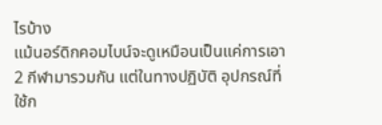ไรบ้าง
แม้นอร์ดิกคอมไบน์จะดูเหมือนเป็นแค่การเอา 2 กีฬามารวมกัน แต่ในทางปฏิบัติ อุปกรณ์ที่ใช้ก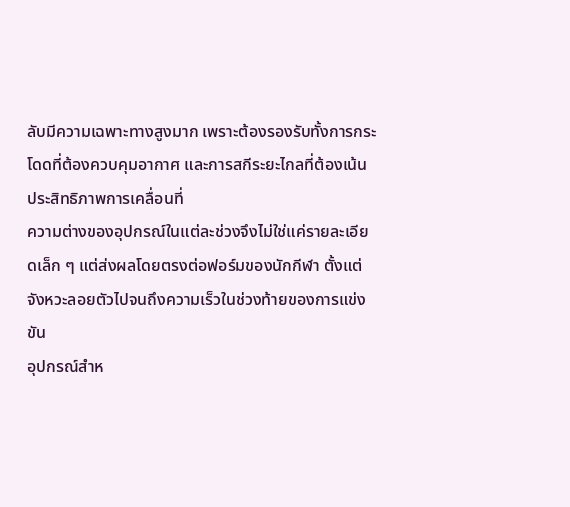ลับมีความเฉพาะทางสูงมาก เพราะต้องรองรับทั้งการกระโดดที่ต้องควบคุมอากาศ และการสกีระยะไกลที่ต้องเน้นประสิทธิภาพการเคลื่อนที่
ความต่างของอุปกรณ์ในแต่ละช่วงจึงไม่ใช่แค่รายละเอียดเล็ก ๆ แต่ส่งผลโดยตรงต่อฟอร์มของนักกีฬา ตั้งแต่จังหวะลอยตัวไปจนถึงความเร็วในช่วงท้ายของการแข่งขัน
อุปกรณ์สำห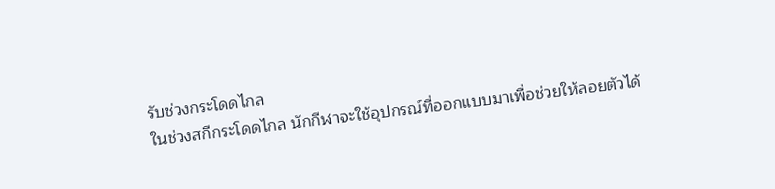รับช่วงกระโดดไกล
ในช่วงสกีกระโดดไกล นักกีฬาจะใช้อุปกรณ์ที่ออกแบบมาเพื่อช่วยให้ลอยตัวได้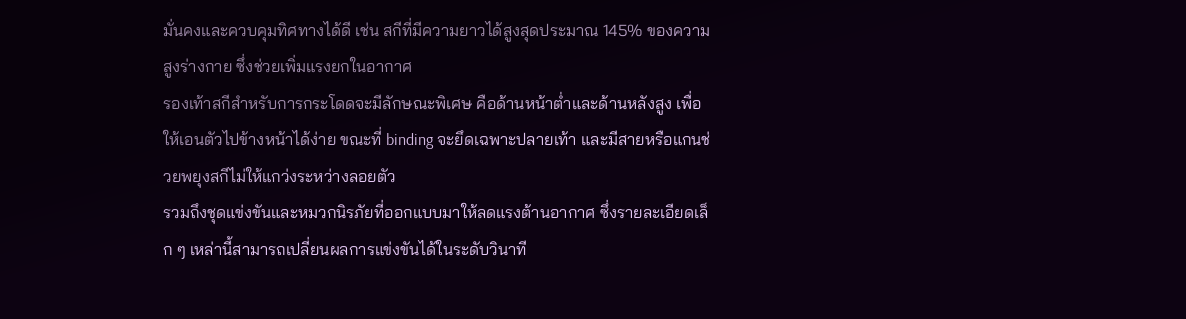มั่นคงและควบคุมทิศทางได้ดี เช่น สกีที่มีความยาวได้สูงสุดประมาณ 145% ของความสูงร่างกาย ซึ่งช่วยเพิ่มแรงยกในอากาศ
รองเท้าสกีสำหรับการกระโดดจะมีลักษณะพิเศษ คือด้านหน้าต่ำและด้านหลังสูง เพื่อให้เอนตัวไปข้างหน้าได้ง่าย ขณะที่ binding จะยึดเฉพาะปลายเท้า และมีสายหรือแกนช่วยพยุงสกีไม่ให้แกว่งระหว่างลอยตัว
รวมถึงชุดแข่งขันและหมวกนิรภัยที่ออกแบบมาให้ลดแรงต้านอากาศ ซึ่งรายละเอียดเล็ก ๆ เหล่านี้สามารถเปลี่ยนผลการแข่งขันได้ในระดับวินาที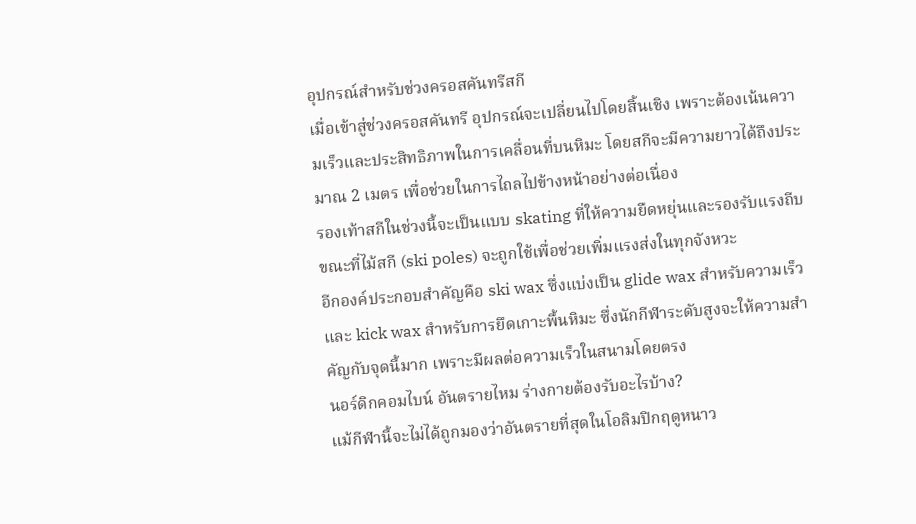อุปกรณ์สำหรับช่วงครอสคันทรีสกี
เมื่อเข้าสู่ช่วงครอสคันทรี อุปกรณ์จะเปลี่ยนไปโดยสิ้นเชิง เพราะต้องเน้นความเร็วและประสิทธิภาพในการเคลื่อนที่บนหิมะ โดยสกีจะมีความยาวได้ถึงประมาณ 2 เมตร เพื่อช่วยในการไถลไปข้างหน้าอย่างต่อเนื่อง
รองเท้าสกีในช่วงนี้จะเป็นแบบ skating ที่ให้ความยืดหยุ่นและรองรับแรงถีบ ขณะที่ไม้สกี (ski poles) จะถูกใช้เพื่อช่วยเพิ่มแรงส่งในทุกจังหวะ
อีกองค์ประกอบสำคัญคือ ski wax ซึ่งแบ่งเป็น glide wax สำหรับความเร็ว และ kick wax สำหรับการยึดเกาะพื้นหิมะ ซึ่งนักกีฬาระดับสูงจะให้ความสำคัญกับจุดนี้มาก เพราะมีผลต่อความเร็วในสนามโดยตรง
นอร์ดิกคอมไบน์ อันตรายไหม ร่างกายต้องรับอะไรบ้าง?
แม้กีฬานี้จะไม่ได้ถูกมองว่าอันตรายที่สุดในโอลิมปิกฤดูหนาว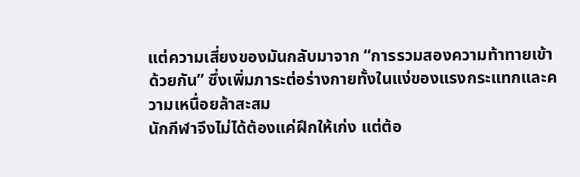แต่ความเสี่ยงของมันกลับมาจาก “การรวมสองความท้าทายเข้าด้วยกัน” ซึ่งเพิ่มภาระต่อร่างกายทั้งในแง่ของแรงกระแทกและความเหนื่อยล้าสะสม
นักกีฬาจึงไม่ได้ต้องแค่ฝึกให้เก่ง แต่ต้อ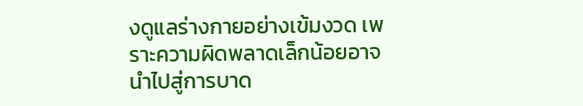งดูแลร่างกายอย่างเข้มงวด เพราะความผิดพลาดเล็กน้อยอาจนำไปสู่การบาด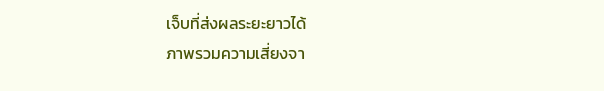เจ็บที่ส่งผลระยะยาวได้
ภาพรวมความเสี่ยงจา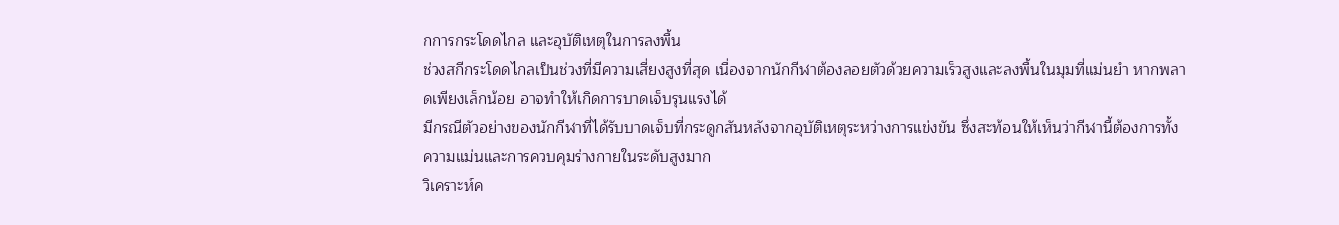กการกระโดดไกล และอุบัติเหตุในการลงพื้น
ช่วงสกีกระโดดไกลเป็นช่วงที่มีความเสี่ยงสูงที่สุด เนื่องจากนักกีฬาต้องลอยตัวด้วยความเร็วสูงและลงพื้นในมุมที่แม่นยำ หากพลาดเพียงเล็กน้อย อาจทำให้เกิดการบาดเจ็บรุนแรงได้
มีกรณีตัวอย่างของนักกีฬาที่ได้รับบาดเจ็บที่กระดูกสันหลังจากอุบัติเหตุระหว่างการแข่งขัน ซึ่งสะท้อนให้เห็นว่ากีฬานี้ต้องการทั้งความแม่นและการควบคุมร่างกายในระดับสูงมาก
วิเคราะห์ค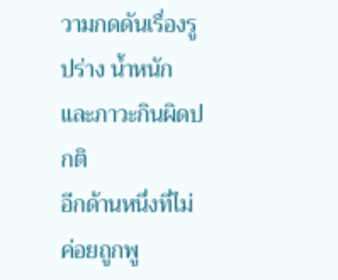วามกดดันเรื่องรูปร่าง น้ำหนัก และภาวะกินผิดปกติ
อีกด้านหนึ่งที่ไม่ค่อยถูกพู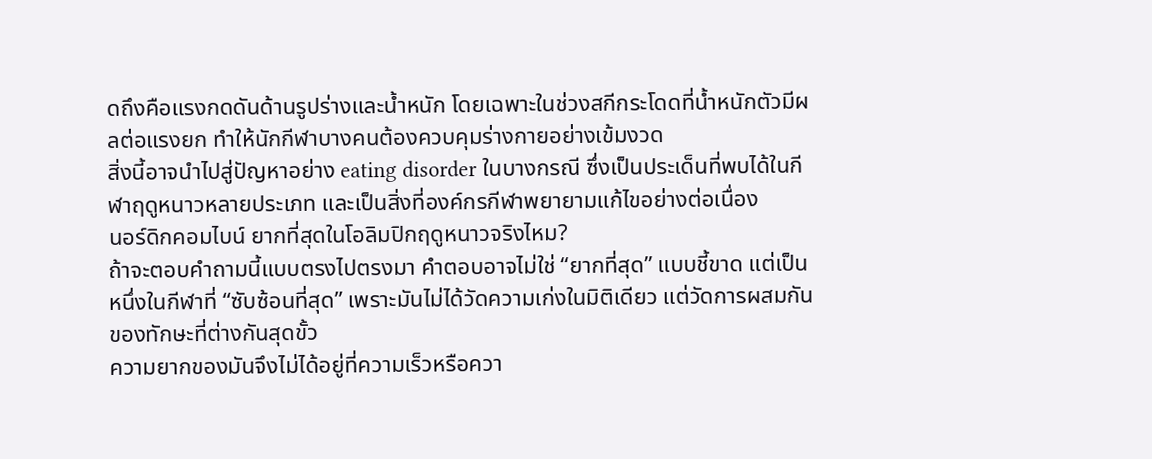ดถึงคือแรงกดดันด้านรูปร่างและน้ำหนัก โดยเฉพาะในช่วงสกีกระโดดที่น้ำหนักตัวมีผลต่อแรงยก ทำให้นักกีฬาบางคนต้องควบคุมร่างกายอย่างเข้มงวด
สิ่งนี้อาจนำไปสู่ปัญหาอย่าง eating disorder ในบางกรณี ซึ่งเป็นประเด็นที่พบได้ในกีฬาฤดูหนาวหลายประเภท และเป็นสิ่งที่องค์กรกีฬาพยายามแก้ไขอย่างต่อเนื่อง
นอร์ดิกคอมไบน์ ยากที่สุดในโอลิมปิกฤดูหนาวจริงไหม?
ถ้าจะตอบคำถามนี้แบบตรงไปตรงมา คำตอบอาจไม่ใช่ “ยากที่สุด” แบบชี้ขาด แต่เป็นหนึ่งในกีฬาที่ “ซับซ้อนที่สุด” เพราะมันไม่ได้วัดความเก่งในมิติเดียว แต่วัดการผสมกันของทักษะที่ต่างกันสุดขั้ว
ความยากของมันจึงไม่ได้อยู่ที่ความเร็วหรือควา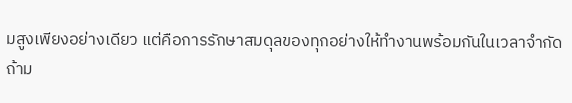มสูงเพียงอย่างเดียว แต่คือการรักษาสมดุลของทุกอย่างให้ทำงานพร้อมกันในเวลาจำกัด
ถ้าม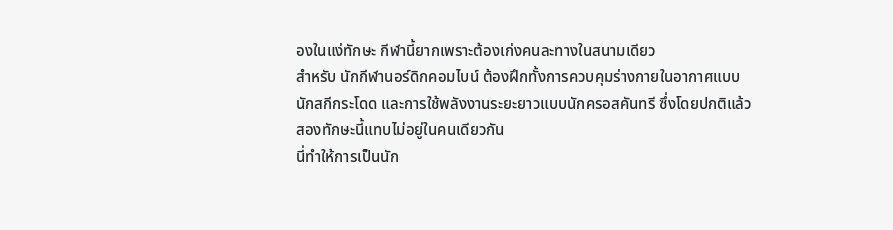องในแง่ทักษะ กีฬานี้ยากเพราะต้องเก่งคนละทางในสนามเดียว
สำหรับ นักกีฬานอร์ดิกคอมไบน์ ต้องฝึกทั้งการควบคุมร่างกายในอากาศแบบนักสกีกระโดด และการใช้พลังงานระยะยาวแบบนักครอสคันทรี ซึ่งโดยปกติแล้วสองทักษะนี้แทบไม่อยู่ในคนเดียวกัน
นี่ทำให้การเป็นนัก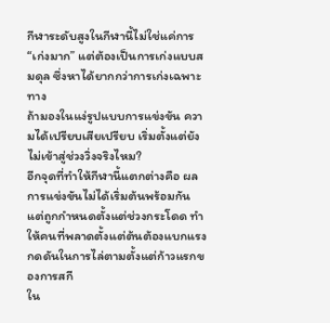กีฬาระดับสูงในกีฬานี้ไม่ใช่แค่การ “เก่งมาก” แต่ต้องเป็นการเก่งแบบสมดุล ซึ่งหาได้ยากกว่าการเก่งเฉพาะทาง
ถ้ามองในแง่รูปแบบการแข่งขัน ความได้เปรียบเสียเปรียบ เริ่มตั้งแต่ยังไม่เข้าสู่ช่วงวิ่งจริงไหม?
อีกจุดที่ทำให้กีฬานี้แตกต่างคือ ผลการแข่งขันไม่ได้เริ่มต้นพร้อมกัน แต่ถูกกำหนดตั้งแต่ช่วงกระโดด ทำให้คนที่พลาดตั้งแต่ต้นต้องแบกแรงกดดันในการไล่ตามตั้งแต่ก้าวแรกของการสกี
ใน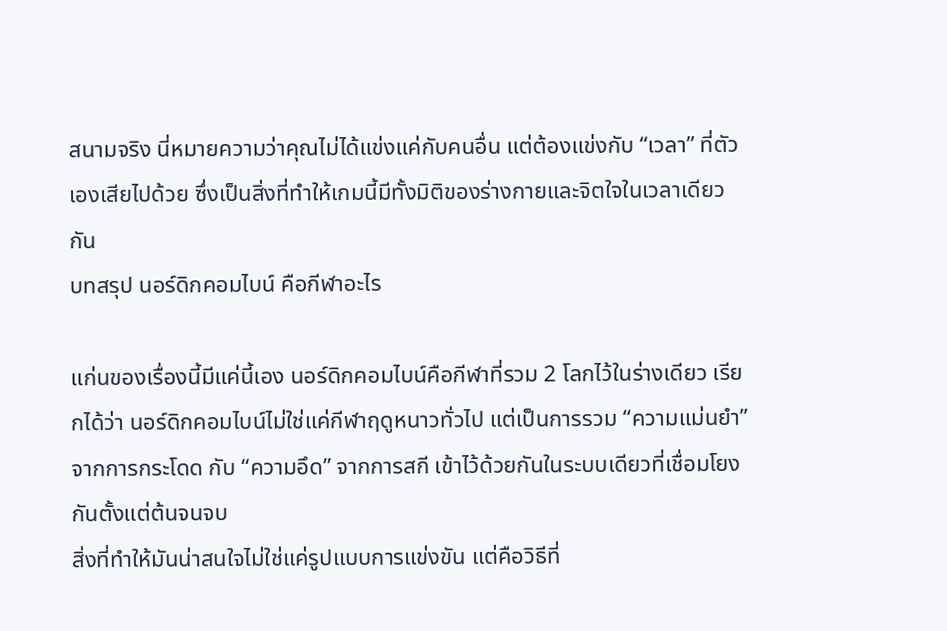สนามจริง นี่หมายความว่าคุณไม่ได้แข่งแค่กับคนอื่น แต่ต้องแข่งกับ “เวลา” ที่ตัวเองเสียไปด้วย ซึ่งเป็นสิ่งที่ทำให้เกมนี้มีทั้งมิติของร่างกายและจิตใจในเวลาเดียวกัน
บทสรุป นอร์ดิกคอมไบน์ คือกีฬาอะไร

แก่นของเรื่องนี้มีแค่นี้เอง นอร์ดิกคอมไบน์คือกีฬาที่รวม 2 โลกไว้ในร่างเดียว เรียกได้ว่า นอร์ดิกคอมไบน์ไม่ใช่แค่กีฬาฤดูหนาวทั่วไป แต่เป็นการรวม “ความแม่นยำ” จากการกระโดด กับ “ความอึด” จากการสกี เข้าไว้ด้วยกันในระบบเดียวที่เชื่อมโยงกันตั้งแต่ต้นจนจบ
สิ่งที่ทำให้มันน่าสนใจไม่ใช่แค่รูปแบบการแข่งขัน แต่คือวิธีที่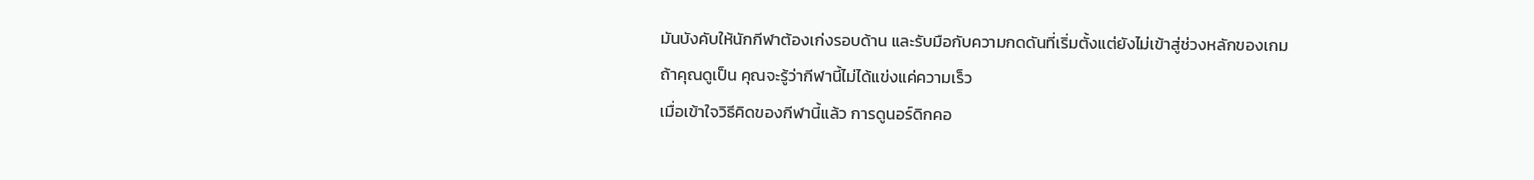มันบังคับให้นักกีฬาต้องเก่งรอบด้าน และรับมือกับความกดดันที่เริ่มตั้งแต่ยังไม่เข้าสู่ช่วงหลักของเกม
ถ้าคุณดูเป็น คุณจะรู้ว่ากีฬานี้ไม่ได้แข่งแค่ความเร็ว
เมื่อเข้าใจวิธีคิดของกีฬานี้แล้ว การดูนอร์ดิกคอ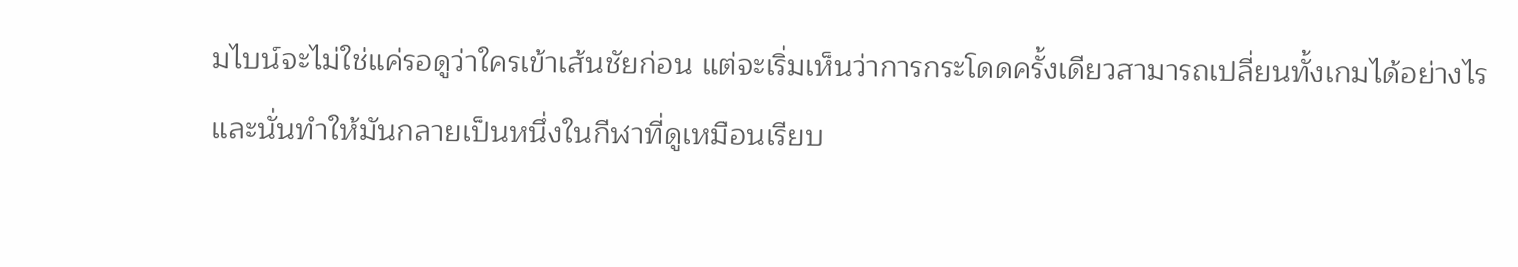มไบน์จะไม่ใช่แค่รอดูว่าใครเข้าเส้นชัยก่อน แต่จะเริ่มเห็นว่าการกระโดดครั้งเดียวสามารถเปลี่ยนทั้งเกมได้อย่างไร
และนั่นทำให้มันกลายเป็นหนึ่งในกีฬาที่ดูเหมือนเรียบ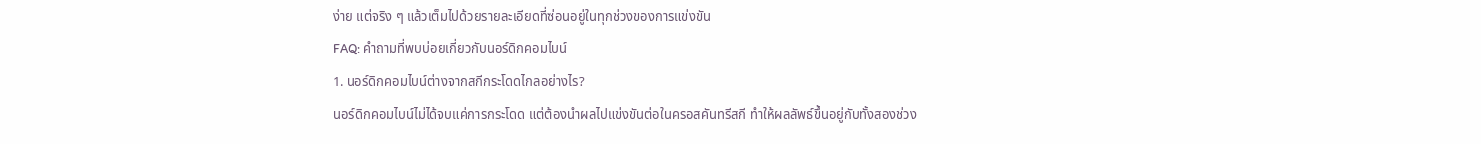ง่าย แต่จริง ๆ แล้วเต็มไปด้วยรายละเอียดที่ซ่อนอยู่ในทุกช่วงของการแข่งขัน
FAQ: คำถามที่พบบ่อยเกี่ยวกับนอร์ดิกคอมไบน์
1. นอร์ดิกคอมไบน์ต่างจากสกีกระโดดไกลอย่างไร?
นอร์ดิกคอมไบน์ไม่ได้จบแค่การกระโดด แต่ต้องนำผลไปแข่งขันต่อในครอสคันทรีสกี ทำให้ผลลัพธ์ขึ้นอยู่กับทั้งสองช่วง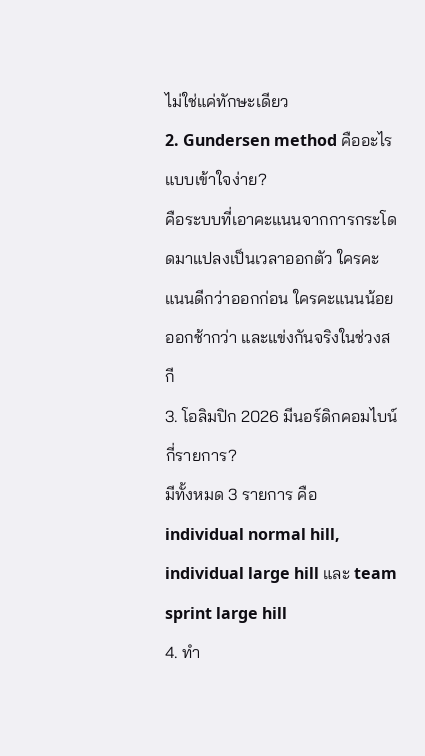ไม่ใช่แค่ทักษะเดียว
2. Gundersen method คืออะไรแบบเข้าใจง่าย?
คือระบบที่เอาคะแนนจากการกระโดดมาแปลงเป็นเวลาออกตัว ใครคะแนนดีกว่าออกก่อน ใครคะแนนน้อยออกช้ากว่า และแข่งกันจริงในช่วงสกี
3. โอลิมปิก 2026 มีนอร์ดิกคอมไบน์กี่รายการ?
มีทั้งหมด 3 รายการ คือ individual normal hill, individual large hill และ team sprint large hill
4. ทำ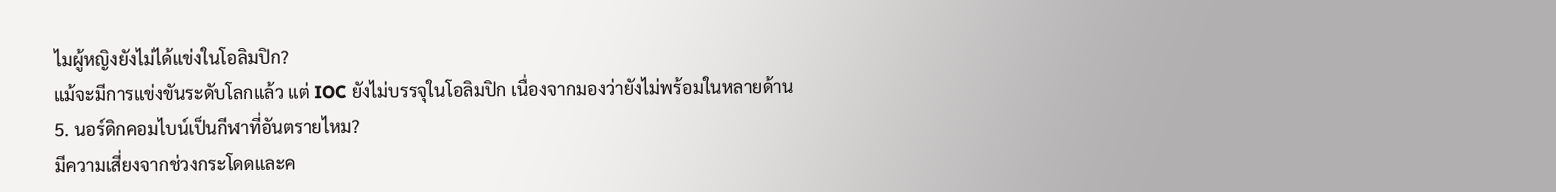ไมผู้หญิงยังไม่ได้แข่งในโอลิมปิก?
แม้จะมีการแข่งขันระดับโลกแล้ว แต่ IOC ยังไม่บรรจุในโอลิมปิก เนื่องจากมองว่ายังไม่พร้อมในหลายด้าน
5. นอร์ดิกคอมไบน์เป็นกีฬาที่อันตรายไหม?
มีความเสี่ยงจากช่วงกระโดดและค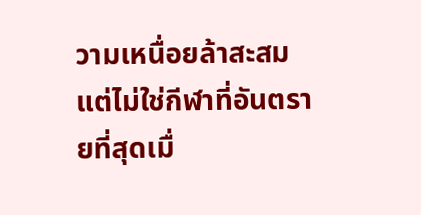วามเหนื่อยล้าสะสม แต่ไม่ใช่กีฬาที่อันตรายที่สุดเมื่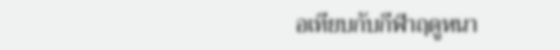อเทียบกับกีฬาฤดูหนา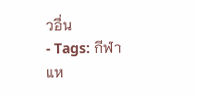วอื่น
- Tags: กีฬา
แห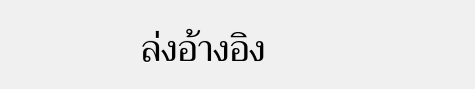ล่งอ้างอิง